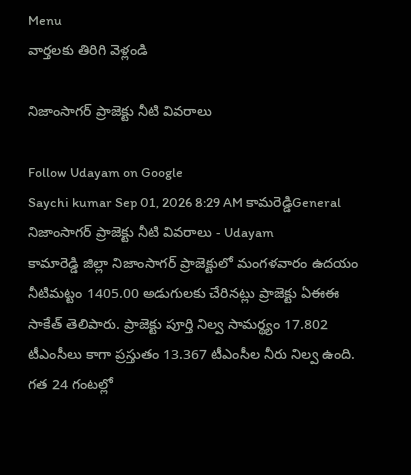Menu
వార్తలకు తిరిగి వెళ్లండి

నిజాంసాగర్ ప్రాజెక్టు నీటి వివరాలు

Follow Udayam on Google
Saychi kumar Sep 01, 2026 8:29 AM కామరెడ్డిGeneral
నిజాంసాగర్ ప్రాజెక్టు నీటి వివరాలు - Udayam
కామారెడ్డి జిల్లా నిజాంసాగర్ ప్రాజెక్టులో మంగళవారం ఉదయం నీటిమట్టం 1405.00 అడుగులకు చేరినట్లు ప్రాజెక్టు ఏఈఈ సాకేత్ తెలిపారు. ప్రాజెక్టు పూర్తి నిల్వ సామర్థ్యం 17.802 టీఎంసీలు కాగా ప్రస్తుతం 13.367 టీఎంసీల నీరు నిల్వ ఉంది. గత 24 గంటల్లో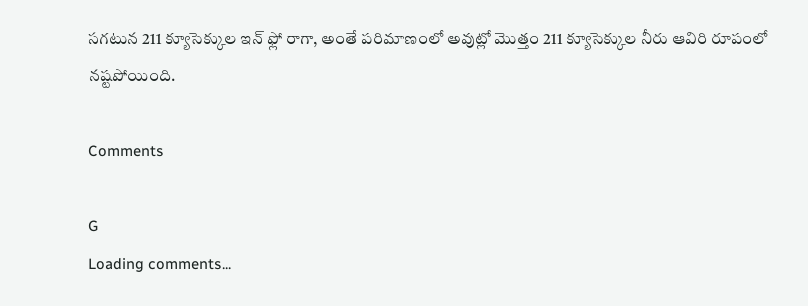సగటున 211 క్యూసెక్కుల ఇన్ ఫ్లో రాగా, అంతే పరిమాణంలో అవుట్లో మొత్తం 211 క్యూసెక్కుల నీరు ఆవిరి రూపంలో నష్టపోయింది.

Comments

G
Loading comments...